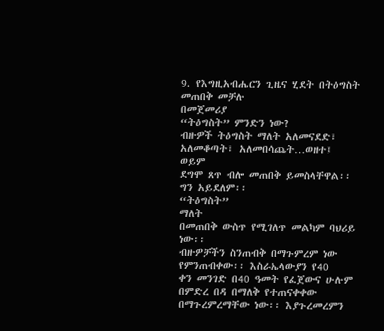9. የእግዚአብሔርን ጊዜና ሂደት በትዕግስት መጠበቅ መቻሉ
በመጀመሪያ
“ትዕግስት” ምንድን ነው?
ብዙዎች ትዕግስት ማለት አለመናደድ፣ አለመቆጣት፣ አለመበሳጨት…ወዘተ፤ ወይም
ደግሞ ጸጥ ብሎ መጠበቅ ይመስላቸዋል፡፡ ግን አይደለም፡፡
“ትዕግስት”
ማለት
በመጠበቅ ውስጥ የሚገለጥ መልካም ባህሪይ ነው፡፡
ብዙዎቻችን ስንጠብቅ በማጉምረም ነው የምንጠብቀው፡፡ እስራኤላውያን የ40
ቀን መንገድ በ40 ዓመት የፈጀውና ሁሉም በምድረ በዳ በማለቅ የተጠናቀቀው በማጉረምረማቸው ነው፡፡ እያጉረመረምን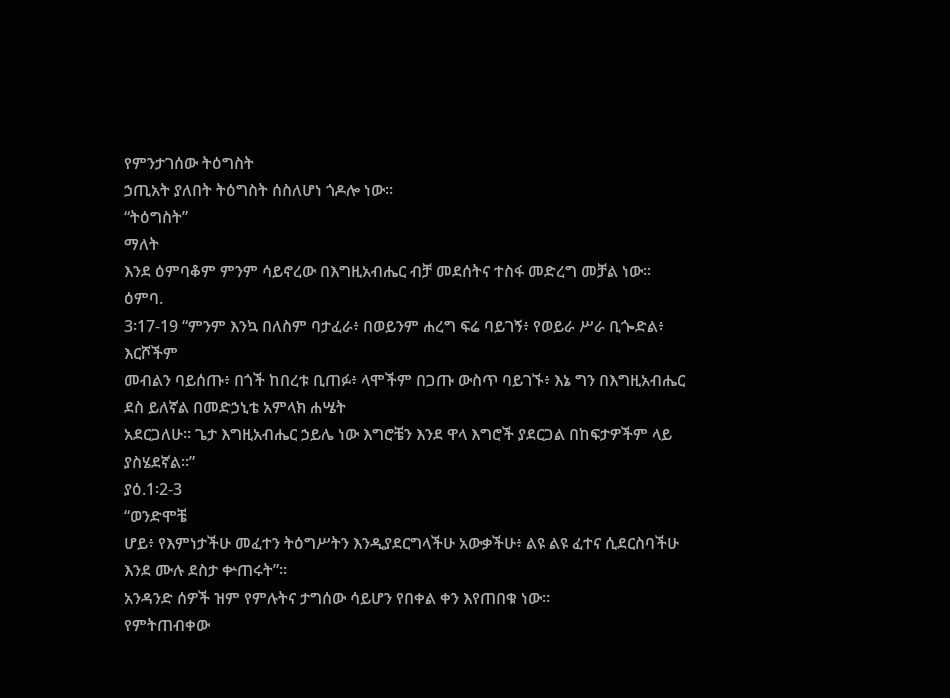የምንታገሰው ትዕግስት
ኃጢአት ያለበት ትዕግስት ሰስለሆነ ጎዶሎ ነው፡፡
“ትዕግስት”
ማለት
እንደ ዕምባቆም ምንም ሳይኖረው በእግዚአብሔር ብቻ መደሰትና ተስፋ መድረግ መቻል ነው፡፡
ዕምባ.
3፡17-19 “ምንም እንኳ በለስም ባታፈራ፥ በወይንም ሐረግ ፍሬ ባይገኝ፥ የወይራ ሥራ ቢጐድል፥ እርሾችም
መብልን ባይሰጡ፥ በጎች ከበረቱ ቢጠፉ፥ ላሞችም በጋጡ ውስጥ ባይገኙ፥ እኔ ግን በእግዚአብሔር ደስ ይለኛል በመድኃኒቴ አምላክ ሐሤት
አደርጋለሁ። ጌታ እግዚአብሔር ኃይሌ ነው እግሮቼን እንደ ዋላ እግሮች ያደርጋል በከፍታዎችም ላይ ያስሄደኛል።”
ያዕ.1፡2-3
“ወንድሞቼ
ሆይ፥ የእምነታችሁ መፈተን ትዕግሥትን እንዲያደርግላችሁ አውቃችሁ፥ ልዩ ልዩ ፈተና ሲደርስባችሁ እንደ ሙሉ ደስታ ቍጠሩት”፡፡
አንዳንድ ሰዎች ዝም የምሉትና ታግሰው ሳይሆን የበቀል ቀን እየጠበቁ ነው፡፡
የምትጠብቀው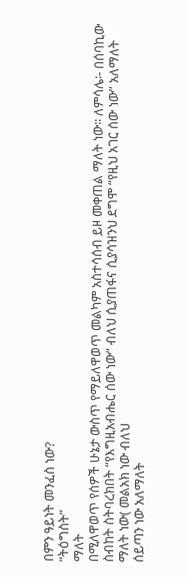በምን ዓይነት መንፈስ ነው?
“ትዕግስት”
ማለት
በሚለዋወጥ የሰዎች ሁኔታ ውስጥ የማይለዋወጥ መልካም አስተሳሰብ ይዞ መቀጠል ማለት ነው፡፡ ለምሳሌ፡- በሰባኪው ስብከት ስትባረክበት “የእግዚአብሔር ሰው ነው” ብለህ ሲያጠፋና ሲያሳዝንህ ደግሞ “የዚህ አገር ሰው ነው” አለማለት ማለት ነው( መልአክ ነው ብለህ
ሰይጣን ነው አለማለት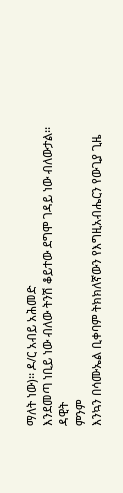ማለት ነው)፡፡ ዶ/ር አብይ አሕመድ
እንደመጣ ነቢይ ነው ብለው ትንሽ ቆይተው ደግሞ ገዳይ ነው ብለውታል፡፡
ዳዊት
ምንም
እንኳን በሳሙኤል ቢቀባም ትክክለኛውን የእግዚአብሔርን የውጊያ ጊዜ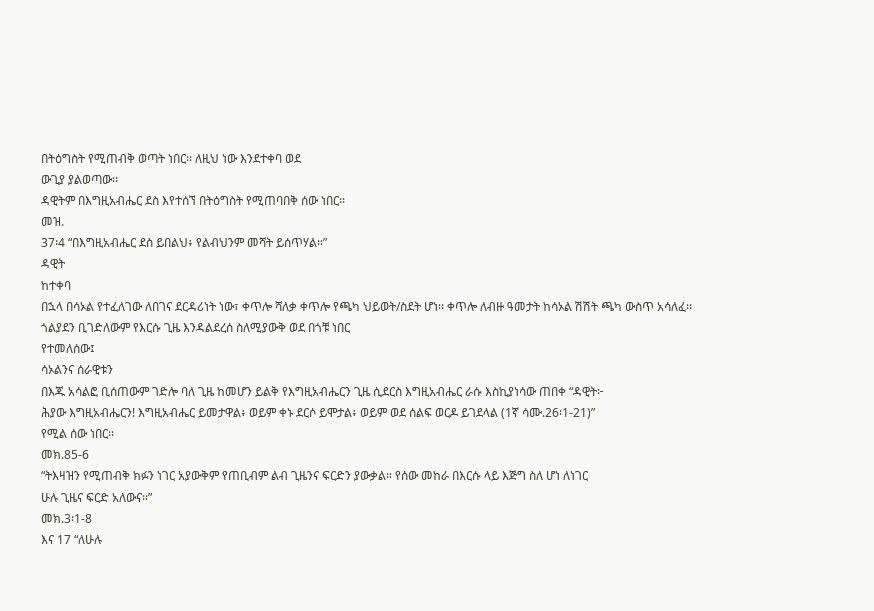በትዕግስት የሚጠብቅ ወጣት ነበር፡፡ ለዚህ ነው እንደተቀባ ወደ
ውጊያ ያልወጣው፡፡
ዳዊትም በእግዚአብሔር ደስ እየተሰኘ በትዕግስት የሚጠባበቅ ሰው ነበር፡፡
መዝ.
37፡4 “በእግዚአብሔር ደስ ይበልህ፥ የልብህንም መሻት ይሰጥሃል።”
ዳዊት
ከተቀባ
በኋላ በሳኦል የተፈለገው ለበገና ደርዳሪነት ነው፣ ቀጥሎ ሻለቃ ቀጥሎ የጫካ ህይወት/ስደት ሆነ፡፡ ቀጥሎ ለብዙ ዓመታት ከሳኦል ሽሽት ጫካ ውስጥ አሳለፈ፡፡
ጎልያደን ቢገድለውም የእርሱ ጊዜ እንዳልደረሰ ስለሚያውቅ ወደ በጎቹ ነበር
የተመለሰው፤
ሳኦልንና ሰራዊቱን
በእጁ አሳልፎ ቢሰጠውም ገድሎ ባለ ጊዜ ከመሆን ይልቅ የእግዚአብሔርን ጊዜ ሲደርስ እግዚአብሔር ራሱ እስኪያነሳው ጠበቀ “ዳዊት፦
ሕያው እግዚአብሔርን! እግዚአብሔር ይመታዋል፥ ወይም ቀኑ ደርሶ ይሞታል፥ ወይም ወደ ሰልፍ ወርዶ ይገደላል (1ኛ ሳሙ.26፡1-21)”
የሚል ሰው ነበር፡፡
መክ.85-6
“ትእዛዝን የሚጠብቅ ክፉን ነገር አያውቅም የጠቢብም ልብ ጊዜንና ፍርድን ያውቃል። የሰው መከራ በእርሱ ላይ እጅግ ስለ ሆነ ለነገር
ሁሉ ጊዜና ፍርድ አለውና።”
መክ.3፡1-8
እና 17 “ለሁሉ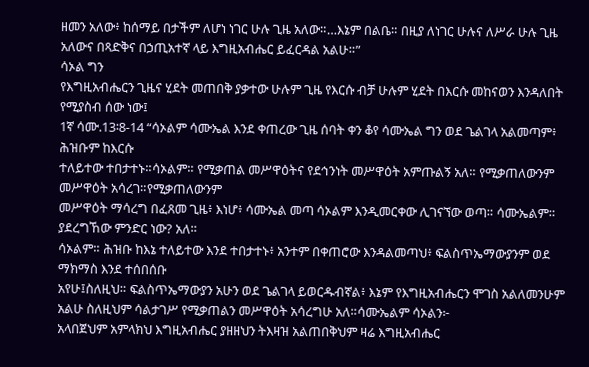ዘመን አለው፥ ከሰማይ በታችም ለሆነ ነገር ሁሉ ጊዜ አለው።…እኔም በልቤ። በዚያ ለነገር ሁሉና ለሥራ ሁሉ ጊዜ
አለውና በጻድቅና በኃጢአተኛ ላይ እግዚአብሔር ይፈርዳል አልሁ።”
ሳኦል ግን
የእግዚአብሔርን ጊዜና ሂደት መጠበቅ ያቃተው ሁሉም ጊዜ የእርሱ ብቻ ሁሉም ሂደት በእርሱ መከናወን እንዳለበት የሚያስብ ሰው ነው፤
1ኛ ሳሙ.13፡8-14 “ሳኦልም ሳሙኤል እንደ ቀጠረው ጊዜ ሰባት ቀን ቆየ ሳሙኤል ግን ወደ ጌልገላ አልመጣም፥ ሕዝቡም ከእርሱ
ተለይተው ተበታተኑ።ሳኦልም። የሚቃጠል መሥዋዕትና የደኅንነት መሥዋዕት አምጡልኝ አለ። የሚቃጠለውንም መሥዋዕት አሳረገ።የሚቃጠለውንም
መሥዋዕት ማሳረግ በፈጸመ ጊዜ፥ እነሆ፥ ሳሙኤል መጣ ሳኦልም እንዲመርቀው ሊገናኘው ወጣ። ሳሙኤልም። ያደረግኸው ምንድር ነው? አለ።
ሳኦልም። ሕዝቡ ከእኔ ተለይተው እንደ ተበታተኑ፥ አንተም በቀጠሮው እንዳልመጣህ፥ ፍልስጥኤማውያንም ወደ ማክማስ እንደ ተሰበሰቡ
አየሁ፤ስለዚህ። ፍልስጥኤማውያን አሁን ወደ ጌልገላ ይወርዱብኛል፥ እኔም የእግዚአብሔርን ሞገስ አልለመንሁም አልሁ ስለዚህም ሳልታገሥ የሚቃጠልን መሥዋዕት አሳረግሁ አለ።ሳሙኤልም ሳኦልን፦
አላበጀህም አምላክህ እግዚአብሔር ያዘዘህን ትእዛዝ አልጠበቅህም ዛሬ እግዚአብሔር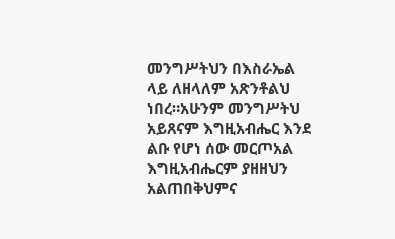መንግሥትህን በእስራኤል ላይ ለዘላለም አጽንቶልህ
ነበረ።አሁንም መንግሥትህ አይጸናም እግዚአብሔር እንደ ልቡ የሆነ ሰው መርጦአል እግዚአብሔርም ያዘዘህን አልጠበቅህምና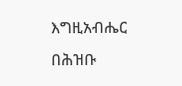እግዚአብሔር
በሕዝቡ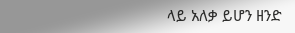ላይ አለቃ ይሆን ዘንድ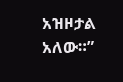አዝዞታል አለው።”